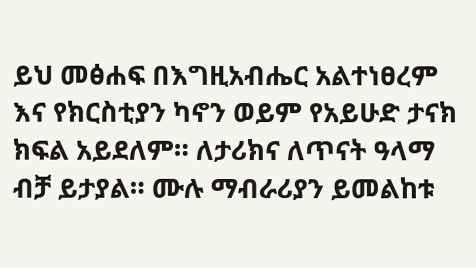ይህ መፅሐፍ በእግዚአብሔር አልተነፀረም እና የክርስቲያን ካኖን ወይም የአይሁድ ታናክ ክፍል አይደለም። ለታሪክና ለጥናት ዓላማ ብቻ ይታያል። ሙሉ ማብራሪያን ይመልከቱ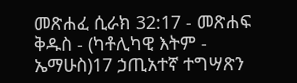መጽሐፈ ሲራክ 32:17 - መጽሐፍ ቅዱስ - (ካቶሊካዊ እትም - ኤማሁስ)17 ኃጢአተኛ ተግሣጽን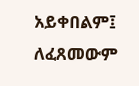አይቀበልም፤ ለፈጸመውም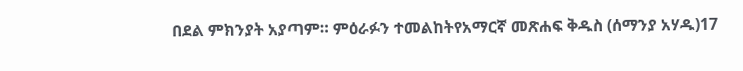በደል ምክንያት አያጣም። ምዕራፉን ተመልከትየአማርኛ መጽሐፍ ቅዱስ (ሰማንያ አሃዱ)17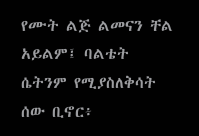የሙት ልጅ ልመናን ቸል አይልም፤ ባልቴት ሴትንም የሚያስለቅሳት ሰው ቢኖር፥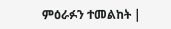ምዕራፉን ተመልከት |